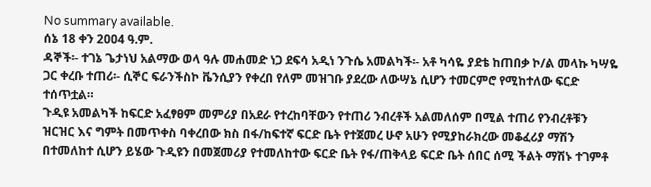No summary available.
ሰኔ 18 ቀን 2ዐዐ4 ዓ.ም.
ዳኞች፡- ተገኔ ጌታነህ አልማው ወላ ዓሉ መሐመድ ነጋ ደፍሳ አዲነ ንጉሴ አመልካች፡- አቶ ካሳዬ ያደቴ ከጠበቃ ኮ/ል መላኩ ካሣዬ ጋር ቀረቡ ተጠሪ፡- ሲኞር ፍራንችስኮ ቬንሲያን የቀረበ የለም መዝገቡ ያደረው ለውሣኔ ሲሆን ተመርምሮ የሚከተለው ፍርድ ተሰጥቷል።
ጉዲዩ አመልካች ከፍርድ አፈፃፀም መምሪያ በአደራ የተረከባቸውን የተጠሪ ንብረቶች አልመለሰም በሚል ተጠሪ የንብረቶቹን ዝርዝር እና ግምት በመጥቀስ ባቀረበው ክስ በፋ/ከፍተኛ ፍርድ ቤት የተጀመረ ሁኖ አሁን የሚያከራክረው መቆፈሪያ ማሽን በተመለከተ ሲሆን ይሄው ጉዲዩን በመጀመሪያ የተመለከተው ፍርድ ቤት የፋ/ጠቅላይ ፍርድ ቤት ሰበር ሰሚ ችልት ማሽኑ ተገምቶ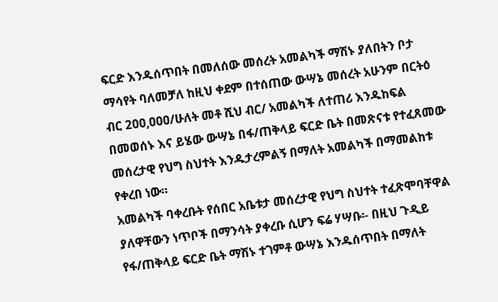ፍርድ እንዱሰጥበት በመለሰው መሰረት አመልካች ማሽኑ ያለበትን ቦታ ማሳየት ባለመቻለ ከዚህ ቀደም በተሰጠው ውሣኔ መሰረት አሁንም በርትዕ ብር 2ዐዐ,ዐዐዐ/ሁለት መቶ ሺህ ብር/ አመልካች ለተጠሪ እንዱከፍል በመወሰኑ እና ይሄው ውሣኔ በፋ/ጠቅላይ ፍርድ ቤት በመጽናቱ የተፈጸመው መሰረታዊ የህግ ስህተት እንዱታረምልኝ በማለት አመልካች በማመልከቱ የቀረበ ነው።
አመልካች ባቀረቡት የሰበር አቤቱታ መሰረታዊ የህግ ስህተት ተፈጽሞባቸዋል ያለዋቸውን ነጥቦች በማንሳት ያቀረቡ ሲሆን ፍሬ ሃሣቡ፡- በዚህ ጉዲይ የፋ/ጠቅላይ ፍርድ ቤት ማሽኑ ተገምቶ ውሣኔ እንዱሰጥበት በማለት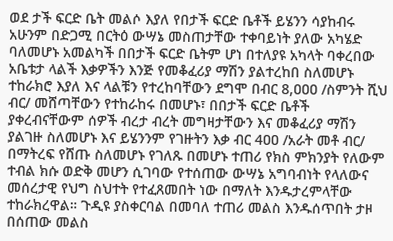ወደ ታች ፍርድ ቤት መልሶ እያለ የበታች ፍርድ ቤቶች ይሄንን ሳያከብሩ አሁንም በድጋሚ በርትዕ ውሣኔ መስጠታቸው ተቀባይነት ያለው አካሄድ ባለመሆኑ አመልካች በበታች ፍርድ ቤትም ሆነ በተለያዩ አካላት ባቀረበው አቤቱታ ላልች እቃዎችን እንጅ የመቆፈሪያ ማሽን ያልተረከበ ስለመሆኑ ተከራክሮ እያለ እና ላልቹን የተረከባቸውን ደግሞ በብር 8,ዐዐዐ /ስምንት ሺህ ብር/ መሸጣቸውን የተከራከሩ በመሆኑ፣ በበታች ፍርድ ቤቶች ያቀረብናቸውም ሰዎች ብረታ ብረት መግዛታቸውን እና መቆፈሪያ ማሽን ያልገዙ ስለመሆኑ እና ይሄንንም የገዙትን እቃ ብር 4ዐዐ /አራት መቶ ብር/ በማትረፍ የሸጡ ስለመሆኑ የገለጹ በመሆኑ ተጠሪ የክስ ምክንያት የለውም ተብል ክሱ ወድቅ መሆን ሲገባው የተሰጠው ውሣኔ አግባብነት የላለውና መሰረታዊ የህግ ስህተት የተፈጸመበት ነው በማለት እንዱታረምላቸው ተከራክረዋል። ጉዲዩ ያስቀርባል በመባለ ተጠሪ መልስ እንዱሰጥበት ታዞ በሰጠው መልስ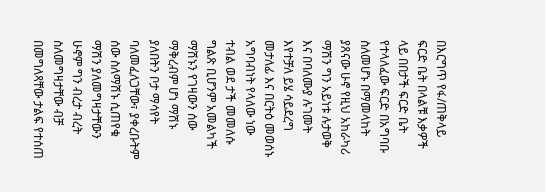በእርግጥ የፋ/ጠቅላይ ፍርድ ቤት በላልቹ እቃዎች ላይ በበታች ፍርድ ቤት የተላለፈው ፍርድ በአግባቡ ስለመሆኑ በማመላከት ያጸናው ሁኖ የዚህ አከራካሪ ማሽን ግን አይነቱ ሉታወቅ እና በባለሙያ ሉገመት እየተቻለ ይሄ ሳይደረግ መታለፊ እና በርትዕ መወሰኑ አግባብነት የላለው ነው ተብል ወደ ታች መመለሱ ግልጽ ቢሆንም አመልካች ማሽኑን የገዛውን ሰው ማቅረብም ሆነ ማሽኑ ያለበትን ቦታ ማሳየት ባለመፈለጋቸው፣ ያቀረቡትም ሰው ስለማሽኑ ሲጠየቁ ማሽን ያለመግዛታቸውን ሁኖም ግን ብረታ ብረት ስለመግዛታቸው ብቻ በመግለጻቸው ታልፍ የተሰጠ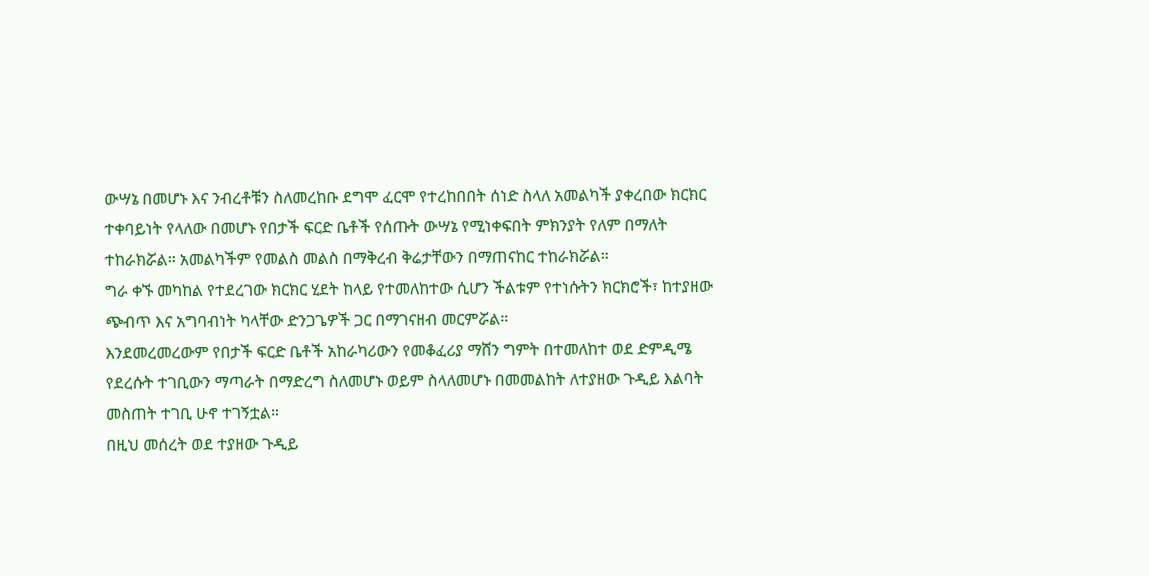ውሣኔ በመሆኑ እና ንብረቶቹን ስለመረከቡ ደግሞ ፈርሞ የተረከበበት ሰነድ ስላለ አመልካች ያቀረበው ክርክር ተቀባይነት የላለው በመሆኑ የበታች ፍርድ ቤቶች የሰጡት ውሣኔ የሚነቀፍበት ምክንያት የለም በማለት ተከራክሯል። አመልካችም የመልስ መልስ በማቅረብ ቅሬታቸውን በማጠናከር ተከራክሯል።
ግራ ቀኙ መካከል የተደረገው ክርክር ሂደት ከላይ የተመለከተው ሲሆን ችልቱም የተነሱትን ክርክሮች፣ ከተያዘው ጭብጥ እና አግባብነት ካላቸው ድንጋጌዎች ጋር በማገናዘብ መርምሯል።
እንደመረመረውም የበታች ፍርድ ቤቶች አከራካሪውን የመቆፈሪያ ማሸን ግምት በተመለከተ ወደ ድምዲሜ የደረሱት ተገቢውን ማጣራት በማድረግ ስለመሆኑ ወይም ስላለመሆኑ በመመልከት ለተያዘው ጉዲይ እልባት መስጠት ተገቢ ሁኖ ተገኝቷል።
በዚህ መሰረት ወደ ተያዘው ጉዲይ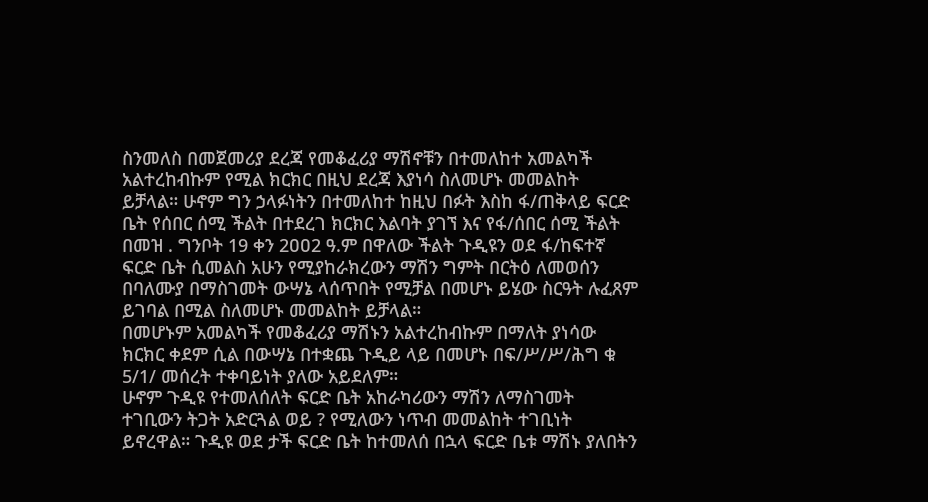ስንመለስ በመጀመሪያ ደረጃ የመቆፈሪያ ማሽኖቹን በተመለከተ አመልካች አልተረከብኩም የሚል ክርክር በዚህ ደረጃ እያነሳ ስለመሆኑ መመልከት ይቻላል። ሁኖም ግን ኃላፉነትን በተመለከተ ከዚህ በፉት እስከ ፋ/ጠቅላይ ፍርድ ቤት የሰበር ሰሚ ችልት በተደረገ ክርክር እልባት ያገኘ እና የፋ/ሰበር ሰሚ ችልት በመዝ . ግንቦት 19 ቀን 2ዐዐ2 ዓ.ም በዋለው ችልት ጉዲዩን ወደ ፋ/ከፍተኛ ፍርድ ቤት ሲመልስ አሁን የሚያከራክረውን ማሽን ግምት በርትዕ ለመወሰን በባለሙያ በማስገመት ውሣኔ ላሰጥበት የሚቻል በመሆኑ ይሄው ስርዓት ሉፈጸም ይገባል በሚል ስለመሆኑ መመልከት ይቻላል።
በመሆኑም አመልካች የመቆፈሪያ ማሽኑን አልተረከብኩም በማለት ያነሳው ክርክር ቀደም ሲል በውሣኔ በተቋጨ ጉዲይ ላይ በመሆኑ በፍ/ሥ/ሥ/ሕግ ቁ 5/1/ መሰረት ተቀባይነት ያለው አይደለም።
ሁኖም ጉዲዩ የተመለሰለት ፍርድ ቤት አከራካሪውን ማሽን ለማስገመት ተገቢውን ትጋት አድርጓል ወይ ? የሚለውን ነጥብ መመልከት ተገቢነት ይኖረዋል። ጉዲዩ ወደ ታች ፍርድ ቤት ከተመለሰ በኋላ ፍርድ ቤቱ ማሽኑ ያለበትን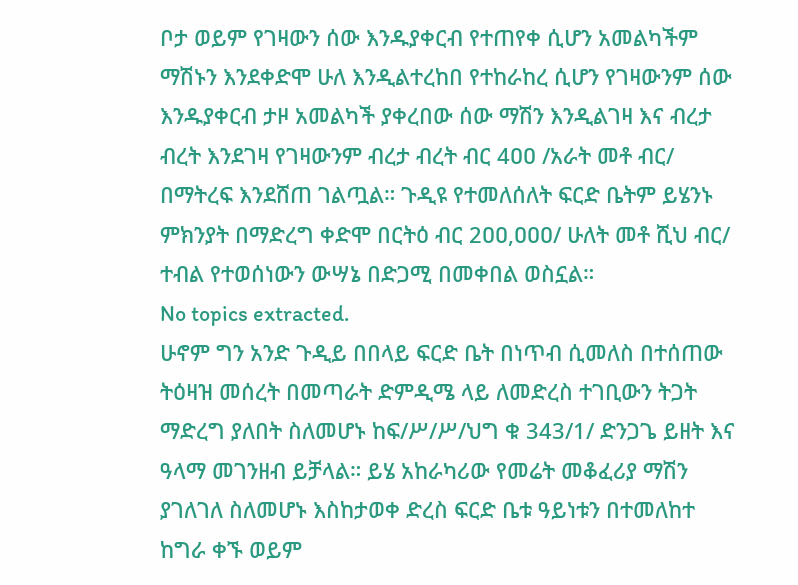ቦታ ወይም የገዛውን ሰው እንዱያቀርብ የተጠየቀ ሲሆን አመልካችም ማሽኑን እንደቀድሞ ሁለ እንዲልተረከበ የተከራከረ ሲሆን የገዛውንም ሰው እንዱያቀርብ ታዞ አመልካች ያቀረበው ሰው ማሽን እንዲልገዛ እና ብረታ ብረት እንደገዛ የገዛውንም ብረታ ብረት ብር 4ዐዐ /አራት መቶ ብር/ በማትረፍ እንደሸጠ ገልጧል። ጉዲዩ የተመለሰለት ፍርድ ቤትም ይሄንኑ ምክንያት በማድረግ ቀድሞ በርትዕ ብር 2ዐዐ,ዐዐዐ/ ሁለት መቶ ሺህ ብር/ ተብል የተወሰነውን ውሣኔ በድጋሚ በመቀበል ወስኗል።
No topics extracted.
ሁኖም ግን አንድ ጉዲይ በበላይ ፍርድ ቤት በነጥብ ሲመለስ በተሰጠው ትዕዛዝ መሰረት በመጣራት ድምዲሜ ላይ ለመድረስ ተገቢውን ትጋት ማድረግ ያለበት ስለመሆኑ ከፍ/ሥ/ሥ/ህግ ቁ 343/1/ ድንጋጌ ይዘት እና ዓላማ መገንዘብ ይቻላል። ይሄ አከራካሪው የመሬት መቆፈሪያ ማሽን ያገለገለ ስለመሆኑ እስከታወቀ ድረስ ፍርድ ቤቱ ዓይነቱን በተመለከተ ከግራ ቀኙ ወይም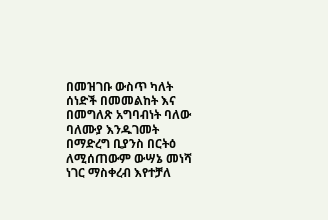በመዝገቡ ውስጥ ካለት ሰነድች በመመልከት እና በመግለጽ አግባብነት ባለው ባለሙያ እንዱገመት በማድረግ ቢያንስ በርትዕ ለሚሰጠውም ውሣኔ መነሻ ነገር ማስቀረብ እየተቻለ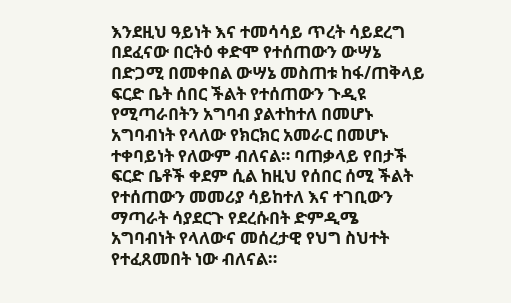እንደዚህ ዓይነት እና ተመሳሳይ ጥረት ሳይደረግ በደፈናው በርትዕ ቀድሞ የተሰጠውን ውሣኔ በድጋሚ በመቀበል ውሣኔ መስጠቱ ከፋ/ጠቅላይ ፍርድ ቤት ሰበር ችልት የተሰጠውን ጉዲዩ የሚጣራበትን አግባብ ያልተከተለ በመሆኑ አግባብነት የላለው የክርክር አመራር በመሆኑ ተቀባይነት የለውም ብለናል። ባጠቃላይ የበታች ፍርድ ቤቶች ቀደም ሲል ከዚህ የሰበር ሰሚ ችልት የተሰጠውን መመሪያ ሳይከተለ እና ተገቢውን ማጣራት ሳያደርጉ የደረሱበት ድምዲሜ አግባብነት የላለውና መሰረታዊ የህግ ስህተት የተፈጸመበት ነው ብለናል።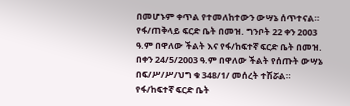በመሆኑም ቀጥል የተመለከተውን ውሣኔ ሰጥተናል።
የፋ/ጠቅላይ ፍርድ ቤት በመዝ. ግንቦት 22 ቀን 2ዐዐ3 ዓ.ም በዋለው ችልት እና የፋ/ከፍተኛ ፍርድ ቤት በመዝ. በቀን 24/5/2003 ዓ.ም በዋለው ችልት የሰጡት ውሣኔ በፍ/ሥ/ሥ/ህግ ቁ 348/1/ መሰረት ተሽሯል።
የፋ/ከፍተኛ ፍርድ ቤት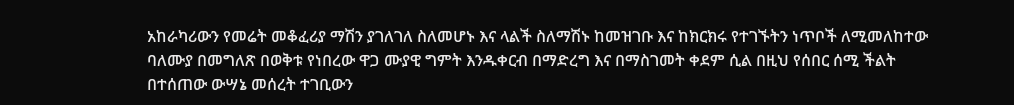አከራካሪውን የመሬት መቆፈሪያ ማሽን ያገለገለ ስለመሆኑ እና ላልች ስለማሽኑ ከመዝገቡ እና ከክርክሩ የተገኙትን ነጥቦች ለሚመለከተው ባለሙያ በመግለጽ በወቅቱ የነበረው ዋጋ ሙያዊ ግምት እንዱቀርብ በማድረግ እና በማስገመት ቀደም ሲል በዚህ የሰበር ሰሚ ችልት በተሰጠው ውሣኔ መሰረት ተገቢውን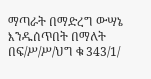ማጣራት በማድረግ ውሣኔ እንዱሰጥበት በማለት በፍ/ሥ/ሥ/ህግ ቁ 343/1/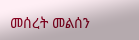መሰረት መልሰን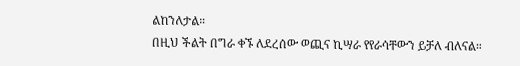ልከንለታል።
በዚህ ችልት በግራ ቀኙ ለደረሰው ወጪና ኪሣራ የየራሳቸውን ይቻለ ብለናል።